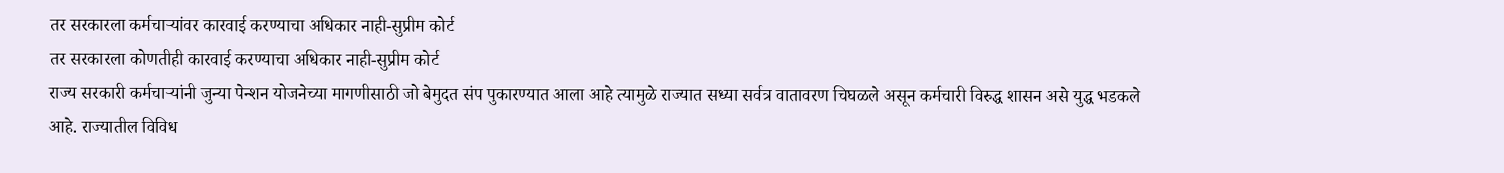तर सरकारला कर्मचाऱ्यांवर कारवाई करण्याचा अधिकार नाही-सुप्रीम कोर्ट
तर सरकारला कोणतीही कारवाई करण्याचा अधिकार नाही-सुप्रीम कोर्ट
राज्य सरकारी कर्मचाऱ्यांनी जुन्या पेन्शन योजनेच्या मागणीसाठी जो बेमुदत संप पुकारण्यात आला आहे त्यामुळे राज्यात सध्या सर्वत्र वातावरण चिघळले असून कर्मचारी विरुद्ध शासन असे युद्ध भडकले आहे. राज्यातील विविध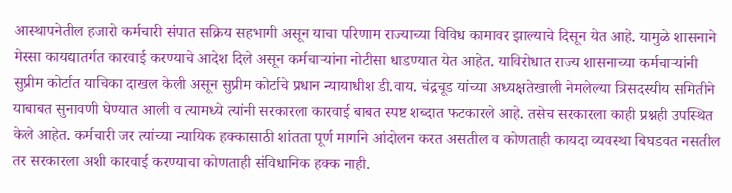आस्थापनेतील हजारो कर्मचारी संपात सक्रिय सहभागी असून याचा परिणाम राज्याच्या विविध कामावर झाल्याचे दिसून येत आहे. यामुळे शासनाने मेस्सा कायद्यातर्गत कारवाई करण्याचे आदेश दिले असून कर्मचाऱ्यांना नोटीसा धाडण्यात येत आहेत. याविरोधात राज्य शासनाच्या कर्मचाऱ्यांनी सुप्रीम कोर्टात याचिका दाखल केली असून सुप्रीम कोर्टाचे प्रधान न्यायाधीश डी.वाय. चंद्रचूड यांच्या अध्यक्षतेखाली नेमलेल्या त्रिसदस्यीय समितीने याबाबत सुनावणी घेण्यात आली व त्यामध्ये त्यांनी सरकारला कारवाई बाबत स्पष्ट शब्दात फटकारले आहे. तसेच सरकारला काही प्रश्नही उपस्थित केले आहेत. कर्मचारी जर त्यांच्या न्यायिक हक्कासाठी शांतता पूर्ण मार्गाने आंदोलन करत असतील व कोणताही कायदा व्यवस्था बिघडवत नसतील तर सरकारला अशी कारवाई करण्याचा कोणताही संविधानिक हक्क नाही.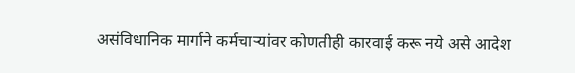असंविधानिक मार्गाने कर्मचाऱ्यांवर कोणतीही कारवाई करू नये असे आदेश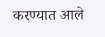करण्यात आले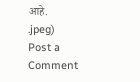आहे.
.jpeg)
Post a Comment